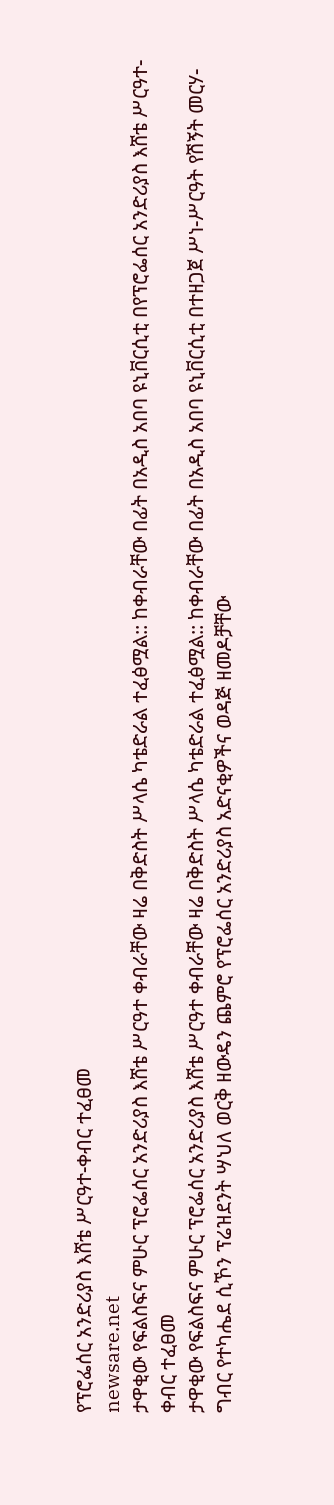የፕሮፌሰር አንድሪያስ እሸቴ ሥርዓተ-ቀብር ተፈፀመ
newsare.net
ታዋቂው የፍልስፍና ምሁር ፕሮፌሰር አንድሪያስ እሸቴ ሥርዓተ ቀብራቸው ዛሬ በቅድስት ሥላሴ ካቴድራል ተፈፅሟል:: ከቀብራቸው በፊት በአዲስ አበባ ዩኒቨርሲቲ በየፕሮፌሰር አንድሪያስ እሸቴ ሥርዓተ-ቀብር ተፈፀመ
ታዋቂው የፍልስፍና ምሁር ፕሮፌሰር አንድሪያስ እሸቴ ሥርዓተ ቀብራቸው ዛሬ በቅድስት ሥላሴ ካቴድራል ተፈፅሟል:: ከቀብራቸው በፊት በአዲስ አበባ ዩኒቨርሲቲ በተዘጋጀ ሥነ-ሥርዓት የሽኝት መርሃ-ግብር የተካሔደ ሲኾን ፕሬዝደንት ሣህለ ወርቅ ዘውዴን ጨምሮ የፕሮፌሰር አንድሪያስ አድናቂዎችና ወዳጅ ዘመዶቻቸው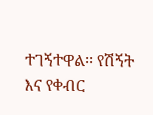ተገኝተዋል፡፡ የሽኝት እና የቀብር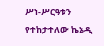ሥነ-ሥርዓቱን የተከታተለው ኬኔዲ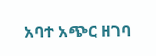አባተ አጭር ዘገባ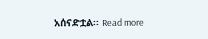አሰናድቷል፡፡ Read more